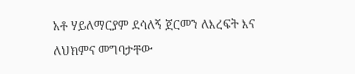አቶ ሃይለማርያም ደሳለኝ ጀርመን ለእረፍት እና ለህክምና መግባታቸው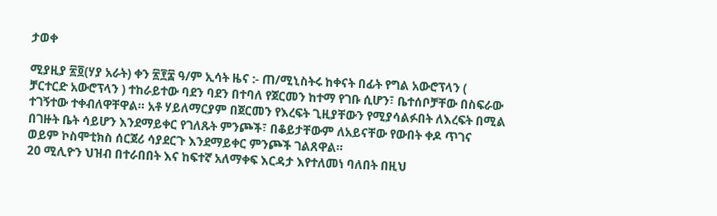ታወቀ

ሚያዚያ ፳፬(ሃያ አራት) ቀን ፳፻፰ ዓ/ም ኢሳት ዜና :- ጠ/ሚኒስትሩ ከቀናት በፊት የግል አውሮፕላን ( ቻርተርድ አውሮፕላን ) ተከራይተው ባደን ባደን በተባለ የጀርመን ከተማ የገቡ ሲሆን፣ ቤተሰቦቻቸው በስፍራው ተገኝተው ተቀብለዋቸዋል። አቶ ሃይለማርያም በጀርመን የእረፍት ጊዚያቸውን የሚያሳልፉበት ለእረፍት በሚል በገዙት ቤት ሳይሆን እንደማይቀር የገለጹት ምንጮች፣ በቆይታቸውም ለአይናቸው የውበት ቀዶ ጥገና ወይም ኮስሞቲክስ ሰርጀሪ ሳያደርጉ እንደማይቀር ምንጮች ገልጸዋል።
20 ሚሊዮን ህዝብ በተራበበት እና ከፍተኛ አለማቀፍ እርዳታ እየተለመነ ባለበት በዚህ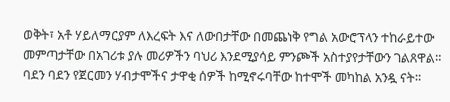ወቅት፣ አቶ ሃይለማርያም ለእረፍት እና ለውበታቸው በመጨነቅ የግል አውሮፕላን ተከራይተው መምጣታቸው በአገሪቱ ያሉ መሪዎችን ባህሪ እንደሚያሳይ ምንጮች አስተያየታቸውን ገልጸዋል።
ባደን ባደን የጀርመን ሃብታሞችና ታዋቂ ሰዎች ከሚኖሩባቸው ከተሞች መካከል አንዷ ናት።